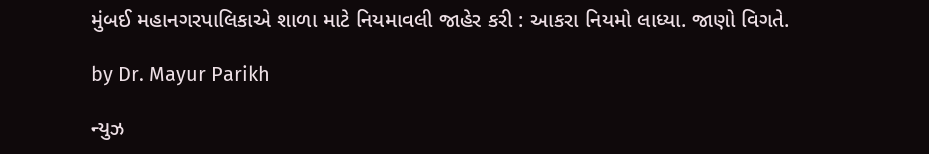મુંબઈ મહાનગરપાલિકાએ શાળા માટે નિયમાવલી જાહેર કરી : આકરા નિયમો લાધ્યા. જાણો વિગતે.

by Dr. Mayur Parikh

ન્યુઝ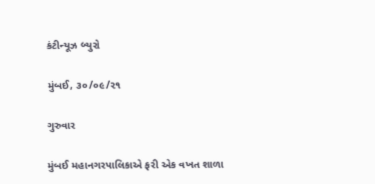કંટીન્યૂઝ બ્યુરો

મુંબઈ, ૩૦/૦૯/૨૧

ગુરુવાર

મુંબઈ મહાનગરપાલિકાએ ફરી એક વખત શાળા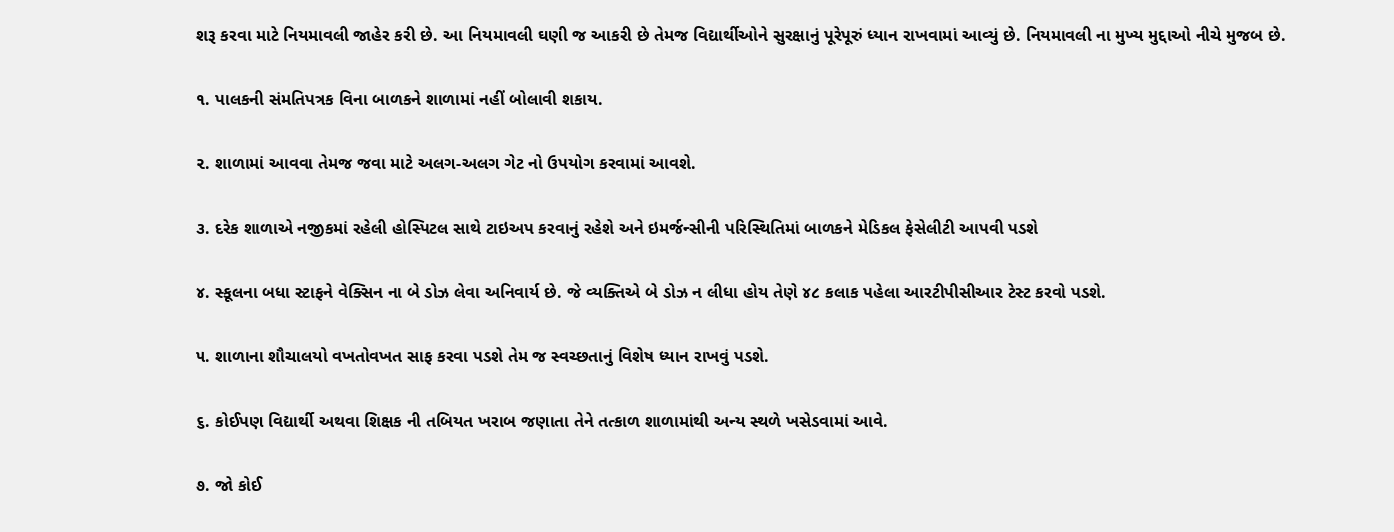શરૂ કરવા માટે નિયમાવલી જાહેર કરી છે. આ નિયમાવલી ઘણી જ આકરી છે તેમજ વિદ્યાર્થીઓને સુરક્ષાનું પૂરેપૂરું ધ્યાન રાખવામાં આવ્યું છે. નિયમાવલી ના મુખ્ય મુદ્દાઓ નીચે મુજબ છે.

૧. પાલકની સંમતિપત્રક વિના બાળકને શાળામાં નહીં બોલાવી શકાય.

૨. શાળામાં આવવા તેમજ જવા માટે અલગ-અલગ ગેટ નો ઉપયોગ કરવામાં આવશે.

૩. દરેક શાળાએ નજીકમાં રહેલી હોસ્પિટલ સાથે ટાઇઅપ કરવાનું રહેશે અને ઇમર્જન્સીની પરિસ્થિતિમાં બાળકને મેડિકલ ફેસેલીટી આપવી પડશે

૪. સ્કૂલના બધા સ્ટાફને વેક્સિન ના બે ડોઝ લેવા અનિવાર્ય છે. જે વ્યક્તિએ બે ડોઝ ન લીધા હોય તેણે ૪૮ કલાક પહેલા આરટીપીસીઆર ટેસ્ટ કરવો પડશે.

૫. શાળાના શૌચાલયો વખતોવખત સાફ કરવા પડશે તેમ જ સ્વચ્છતાનું વિશેષ ધ્યાન રાખવું પડશે.

૬. કોઈપણ વિદ્યાર્થી અથવા શિક્ષક ની તબિયત ખરાબ જણાતા તેને તત્કાળ શાળામાંથી અન્ય સ્થળે ખસેડવામાં આવે.

૭. જો કોઈ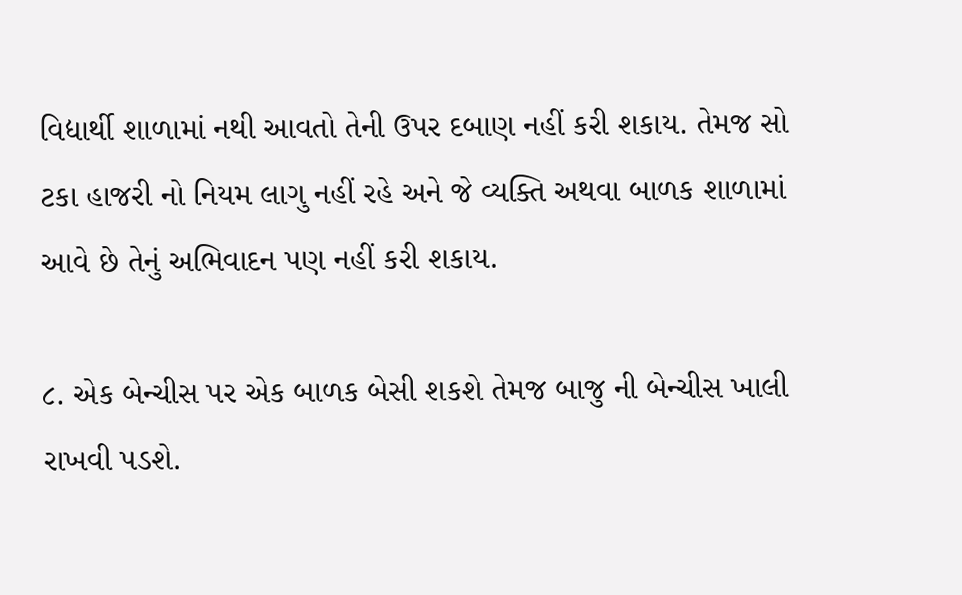વિદ્યાર્થી શાળામાં નથી આવતો તેની ઉપર દબાણ નહીં કરી શકાય. તેમજ સો ટકા હાજરી નો નિયમ લાગુ નહીં રહે અને જે વ્યક્તિ અથવા બાળક શાળામાં આવે છે તેનું અભિવાદન પણ નહીં કરી શકાય.

૮. એક બેન્ચીસ પર એક બાળક બેસી શકશે તેમજ બાજુ ની બેન્ચીસ ખાલી રાખવી પડશે.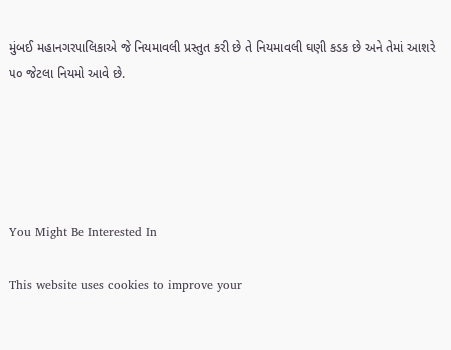મુંબઈ મહાનગરપાલિકાએ જે નિયમાવલી પ્રસ્તુત કરી છે તે નિયમાવલી ઘણી કડક છે અને તેમાં આશરે ૫૦ જેટલા નિયમો આવે છે.





You Might Be Interested In

This website uses cookies to improve your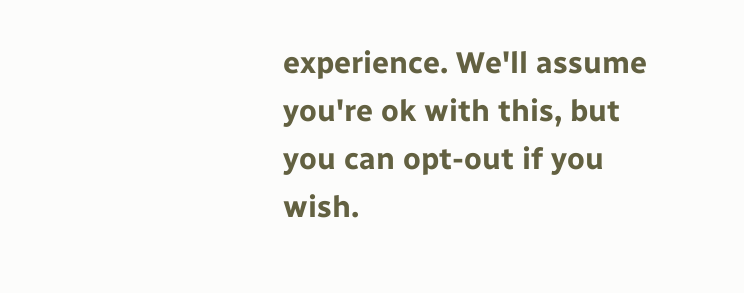experience. We'll assume you're ok with this, but you can opt-out if you wish.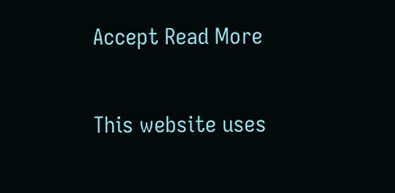Accept Read More

This website uses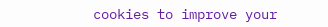cookies to improve your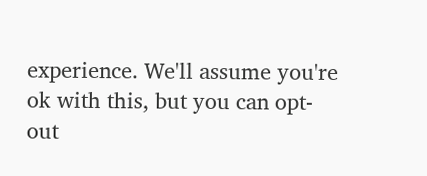experience. We'll assume you're ok with this, but you can opt-out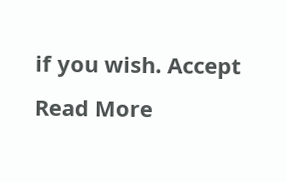if you wish. Accept Read More